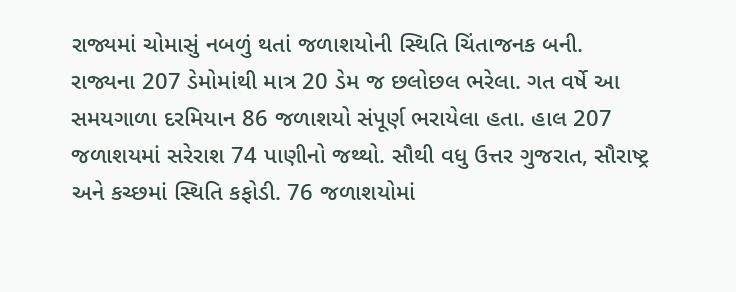રાજ્યમાં ચોમાસું નબળું થતાં જળાશયોની સ્થિતિ ચિંતાજનક બની. રાજ્યના 207 ડેમોમાંથી માત્ર 20 ડેમ જ છલોછલ ભરેલા. ગત વર્ષે આ સમયગાળા દરમિયાન 86 જળાશયો સંપૂર્ણ ભરાયેલા હતા. હાલ 207 જળાશયમાં સરેરાશ 74 પાણીનો જથ્થો. સૌથી વધુ ઉત્તર ગુજરાત, સૌરાષ્ટ્ર અને કચ્છમાં સ્થિતિ કફોડી. 76 જળાશયોમાં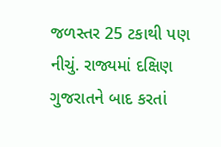જળસ્તર 25 ટકાથી પણ નીચું. રાજ્યમાં દક્ષિણ ગુજરાતને બાદ કરતાં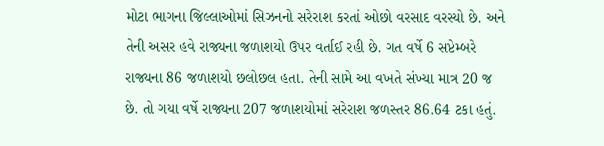મોટા ભાગના જિલ્લાઓમાં સિઝનનો સરેરાશ કરતાં ઓછો વરસાદ વરસ્યો છે. અને તેની અસર હવે રાજ્યના જળાશયો ઉપર વર્તાઈ રહી છે. ગત વર્ષે 6 સપ્ટેમ્બરે રાજ્યના 86 જળાશયો છલોછલ હતા. તેની સામે આ વખતે સંખ્યા માત્ર 20 જ છે. તો ગયા વર્ષે રાજ્યના 207 જળાશયોમાં સરેરાશ જળસ્તર 86.64 ટકા હતું.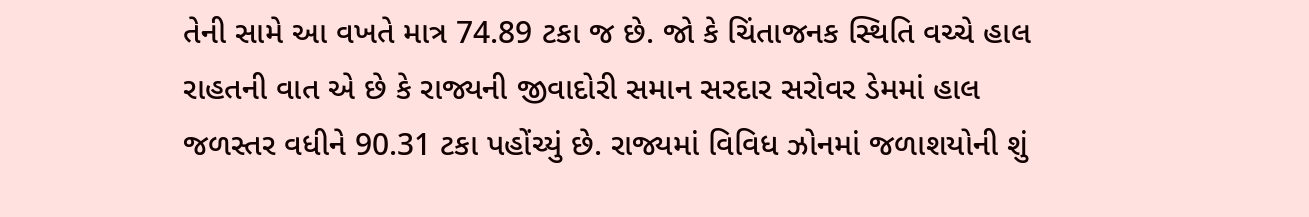તેની સામે આ વખતે માત્ર 74.89 ટકા જ છે. જો કે ચિંતાજનક સ્થિતિ વચ્ચે હાલ રાહતની વાત એ છે કે રાજ્યની જીવાદોરી સમાન સરદાર સરોવર ડેમમાં હાલ જળસ્તર વધીને 90.31 ટકા પહોંચ્યું છે. રાજ્યમાં વિવિધ ઝોનમાં જળાશયોની શું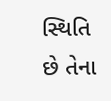સ્થિતિ છે તેના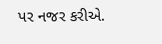પર નજર કરીએ.